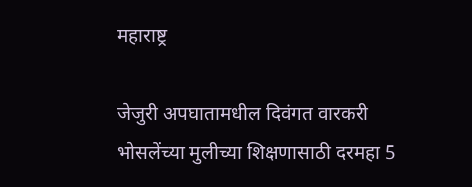महाराष्ट्र

जेजुरी अपघातामधील दिवंगत वारकरी भोसलेंच्या मुलीच्या शिक्षणासाठी दरमहा 5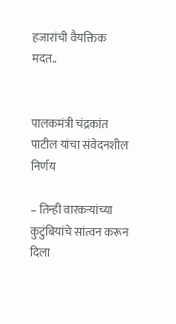हजारांची वैयक्तिक मदत..


पालकमंत्री चंद्रकांत पाटील यांचा संवेदनशील निर्णय

– तिन्ही वारकऱ्यांच्या कुटुंबियांचे सांत्वन करून दिला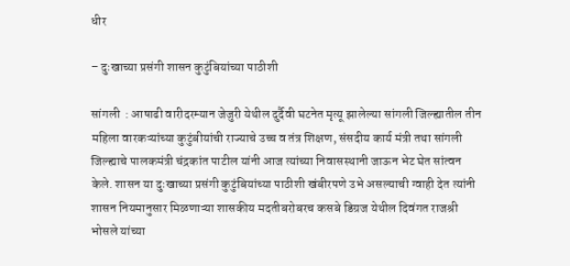धीर

– दुःखाच्या प्रसंगी शासन कुटुंबियांच्या पाठीशी

सांगली  : आषाढी वारीदरम्यान जेजुरी येथील दुर्दैवी घटनेत मृत्यू झालेल्या सांगली जिल्ह्यातील तीन महिला वारकऱ्यांच्या कुटुंबीयांची राज्याचे उच्च व तंत्र शिक्षण, संसदीय कार्य मंत्री तथा सांगली जिल्ह्याचे पालकमंत्री चंद्रकांत पाटील यांनी आज त्यांच्या निवासस्थानी जाऊन भेट घेत सांत्वन केले. शासन या दुःखाच्या प्रसंगी कुटुंबियांच्या पाठीशी खंबीरपणे उभे असल्याची ग्वाही देत त्यांनी शासन नियमानुसार मिळणाऱ्या शासकीय मदतीबरोबरच कसबे डिग्रज येथील दिवंगत राजश्री भोसले यांच्या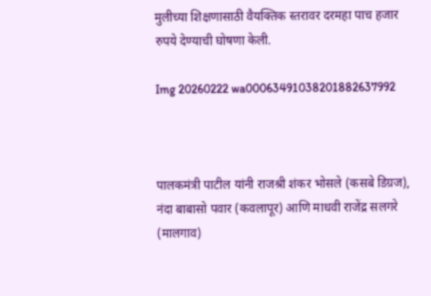मुलीच्या शिक्षणासाठी वैयक्तिक स्तरावर दरमहा पाच हजार रुपये देण्याची घोषणा केली.

Img 20260222 wa00063491038201882637992



पालकमंत्री पाटील यांनी राजश्री शंकर भोसले (कसबे डिग्रज), नंदा बाबासो पवार (कवलापूर) आणि माधवी राजेंद्र सलगरे (मालगाव)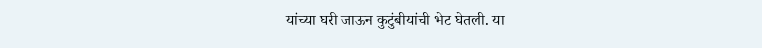यांच्या घरी जाऊन कुटुंबीयांची भेट घेतली. या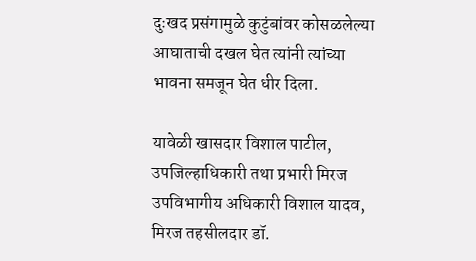दुःखद प्रसंगामुळे कुटुंबांवर कोसळलेल्या आघाताची दखल घेत त्यांनी त्यांच्या भावना समजून घेत धीर दिला.

यावेळी खासदार विशाल पाटील, उपजिल्हाधिकारी तथा प्रभारी मिरज उपविभागीय अधिकारी विशाल यादव, मिरज तहसीलदार डॉ.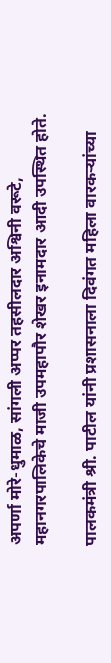अपर्णा मोरे-धुमाळ, सांगली अप्पर तहसीलदार अश्विनी वरूटे, महानगरपालिकेचे माजी उपमहापौर शेखर इनामदार आदी उपस्थित होते.

पालकमंत्री श्री. पाटील यांनी प्रशासनाला दिवंगत महिला वारकऱ्यांच्या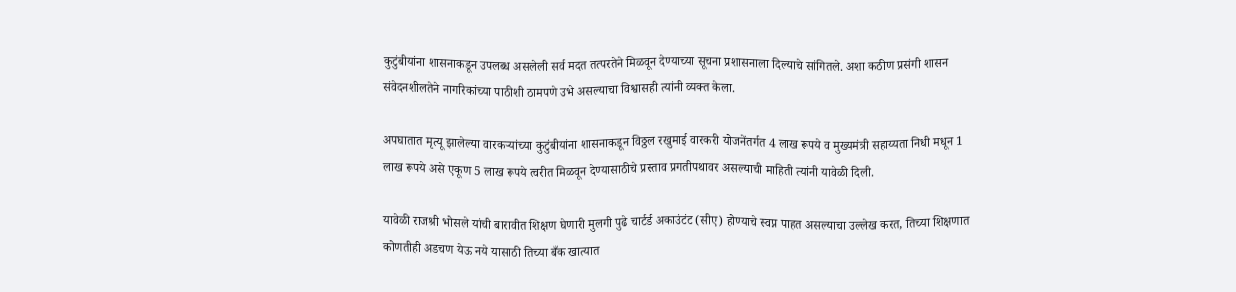कुटुंबीयांना शासनाकडून उपलब्ध असलेली सर्व मदत तत्परतेने मिळवून देण्याच्या सूचना प्रशासनाला दिल्याचे सांगितले. अशा कठीण प्रसंगी शासन संवेदनशीलतेने नागरिकांच्या पाठीशी ठामपणे उभे असल्याचा विश्वासही त्यांनी व्यक्त केला.

अपघातात मृत्यू झालेल्या वारकऱ्यांच्या कुटुंबीयांना शासनाकडून विठ्ठल रखुमाई वारकरी योजनेंतर्गत 4 लाख रूपये व मुख्यमंत्री सहाय्यता निधी मधून 1 लाख रूपये असे एकूण 5 लाख रूपये त्वरीत मिळवून देण्यासाठीचे प्रस्ताव प्रगतीपथावर असल्याची माहिती त्यांनी यावेळी दिली.

यावेळी राजश्री भोसले यांची बारावीत शिक्षण घेणारी मुलगी पुढे चार्टर्ड अकाउंटंट (सीए) होण्याचे स्वप्न पाहत असल्याचा उल्लेख करत, तिच्या शिक्षणात कोणतीही अडचण येऊ नये यासाठी तिच्या बँक खात्यात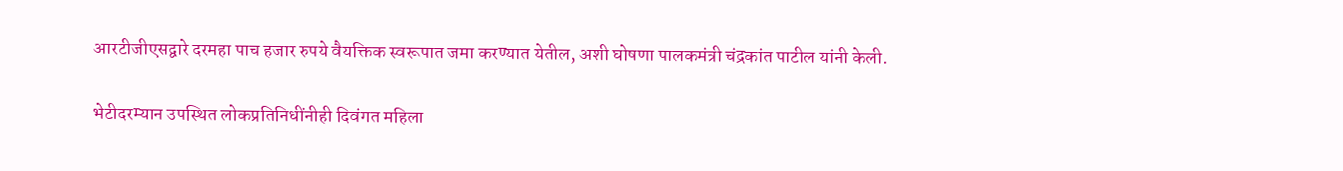आरटीजीएसद्वारे दरमहा पाच हजार रुपये वैयक्तिक स्वरूपात जमा करण्यात येतील, अशी घोषणा पालकमंत्री चंद्रकांत पाटील यांनी केली.

भेटीदरम्यान उपस्थित लोकप्रतिनिधींनीही दिवंगत महिला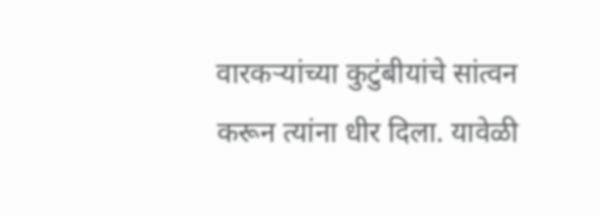वारकऱ्यांच्या कुटुंबीयांचे सांत्वन करून त्यांना धीर दिला. यावेळी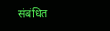संबंधित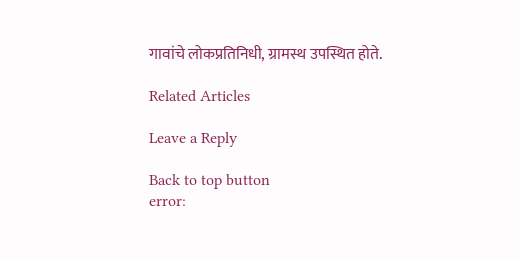गावांचे लोकप्रतिनिधी, ग्रामस्थ उपस्थित होते.

Related Articles

Leave a Reply

Back to top button
error: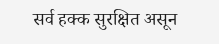सर्व हक्क सुरक्षित असून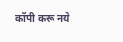कॉपी करू नये